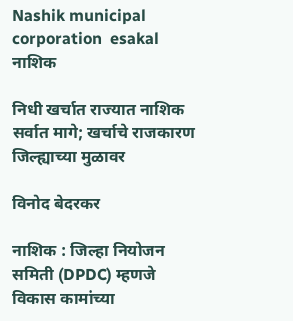Nashik municipal corporation  esakal
नाशिक

निधी खर्चात राज्यात नाशिक सर्वात मागे; खर्चाचे राजकारण जिल्ह्याच्या मुळावर

विनोद बेदरकर

नाशिक : जिल्हा नियोजन समिती (DPDC) म्हणजे विकास कामांच्या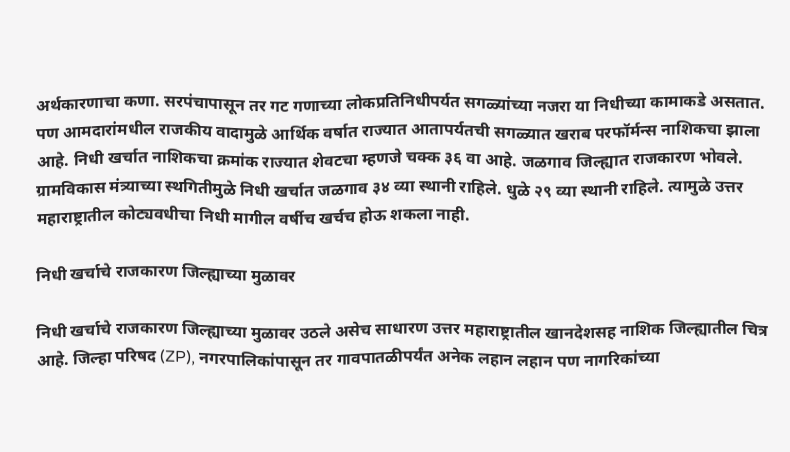अर्थकारणाचा कणा. सरपंचापासून तर गट गणाच्या लोकप्रतिनिधीपर्यत सगळ्यांच्या नजरा या निधीच्या कामाकडे असतात. पण आमदारांमधील राजकीय वादामुळे आर्थिक वर्षात राज्यात आतापर्यतची सगळ्यात खराब परफॉर्मन्स नाशिकचा झाला आहे. निधी खर्चात नाशिकचा क्रमांक राज्यात शेवटचा म्हणजे चक्क ३६ वा आहे. जळगाव जिल्ह्यात राजकारण भोवले. ग्रामविकास मंत्र्याच्या स्थगितीमुळे निधी खर्चात जळगाव ३४ व्या स्थानी राहिले. धुळे २९ व्या स्थानी राहिले. त्यामुळे उत्तर महाराष्ट्रातील कोट्यवधीचा निधी मागील वर्षीच खर्चच होऊ शकला नाही.

निधी खर्चाचे राजकारण जिल्ह्याच्या मुळावर

निधी खर्चाचे राजकारण जिल्ह्याच्या मुळावर उठले असेच साधारण उत्तर महाराष्ट्रातील खानदेशसह नाशिक जिल्ह्यातील चित्र आहे. जिल्हा परिषद (ZP), नगरपालिकांपासून तर गावपातळीपर्यंत अनेक लहान लहान पण नागरिकांच्या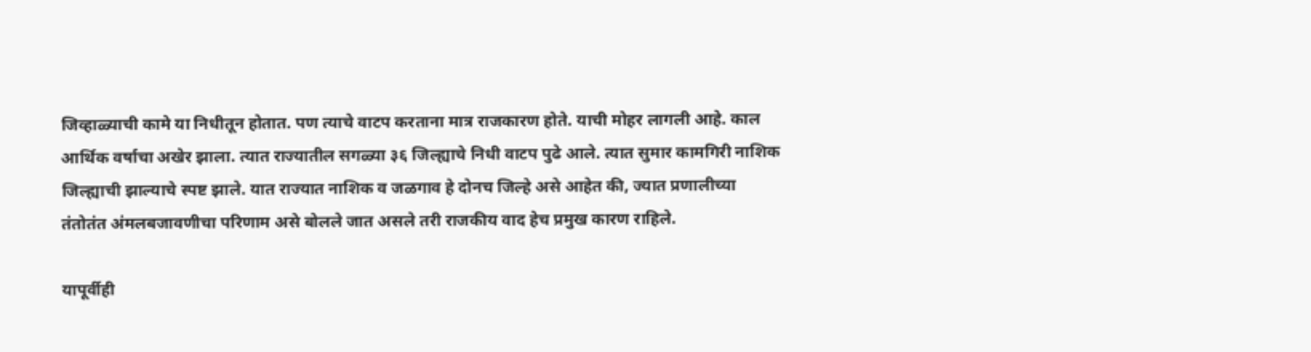जिव्हाळ्याची कामे या निधीतून होतात. पण त्याचे वाटप करताना मात्र राजकारण होते. याची मोहर लागली आहे. काल आर्थिक वर्षाचा अखेर झाला. त्यात राज्यातील सगळ्या ३६ जिल्ह्याचे निधी वाटप पुढे आले. त्यात सुमार कामगिरी नाशिक जिल्ह्याची झाल्याचे स्पष्ट झाले. यात राज्यात नाशिक व जळगाव हे दोनच जिल्हे असे आहेत की, ज्यात प्रणालीच्या तंतोतंत अंमलबजावणीचा परिणाम असे बोलले जात असले तरी राजकीय वाद हेच प्रमुख कारण राहिले.

यापूर्वीही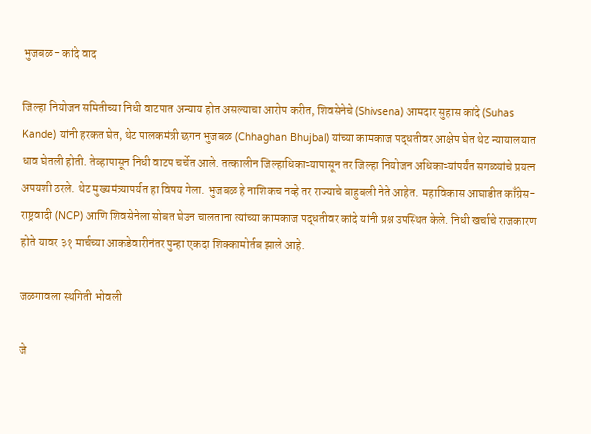भुजबळ- कांदे वाद

जिल्हा नियोजन समितीच्या निधी वाटपात अन्याय होत असल्याचा आरोप करीत, शिवसेनेचे (Shivsena) आमदार सुहास कांदे (Suhas Kande) यांनी हरकत घेत, थेट पालकमंत्री छगन भुजबळ (Chhaghan Bhujbal) यांच्या कामकाज पद्धतीवर आक्षेप घेत थेट न्यायालयात धाव घेतली होती. तेव्हापासून निधी वाटप चर्चेत आले. तत्कालीन जिल्हाधिकाऱ्यापासून तर जिल्हा नियोजन अधिकाऱ्यांपर्यंत सगळ्यांचे प्रयत्न अपयशी ठरले. थेट मुख्यमंत्र्यापर्यत हा विषय गेला. भुजबळ हे नाशिकच नव्हे तर राज्याचे बाहुबली नेते आहेत. महाविकास आघाडीत काँग्रेस- राष्ट्रवादी (NCP) आणि शिवसेनेला सोबत घेउन चालताना त्यांच्या कामकाज पद्धतीवर कांदे यांनी प्रश्न उपस्थित केले. निधी खर्चाचे राजकारण होते यावर ३१ मार्चच्या आकडेवारीनंतर पुन्हा एकदा शिक्कामोर्तब झाले आहे.

जळगावला स्थगिती भोवली

जे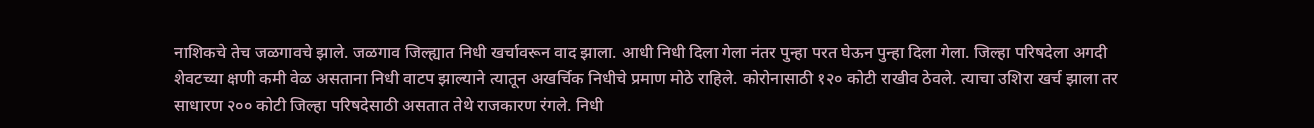नाशिकचे तेच जळगावचे झाले. जळगाव जिल्ह्यात निधी खर्चावरून वाद झाला. आधी निधी दिला गेला नंतर पुन्हा परत घेऊन पुन्हा दिला गेला. जिल्हा परिषदेला अगदी शेवटच्या क्षणी कमी वेळ असताना निधी वाटप झाल्याने त्यातून अखर्चिक निधीचे प्रमाण मोठे राहिले. कोरोनासाठी १२० कोटी राखीव ठेवले. त्याचा उशिरा खर्च झाला तर साधारण २०० कोटी जिल्हा परिषदेसाठी असतात तेथे राजकारण रंगले. निधी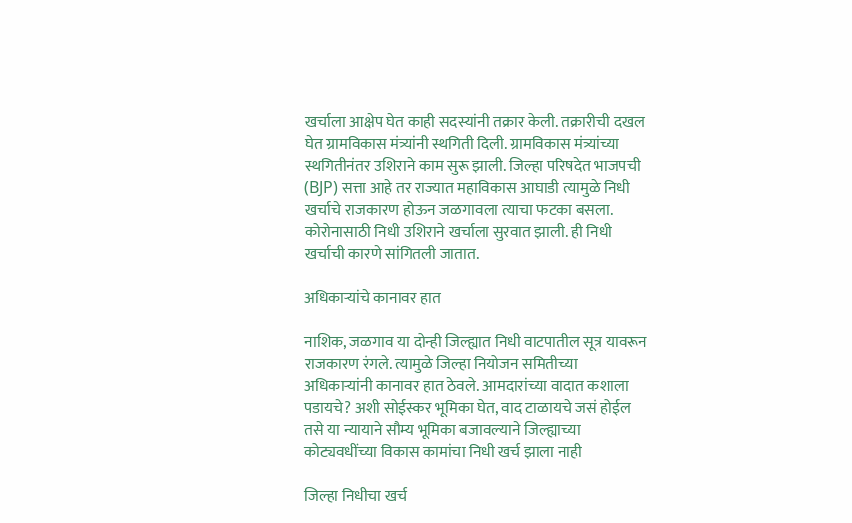खर्चाला आक्षेप घेत काही सदस्यांनी तक्रार केली. तक्रारीची दखल घेत ग्रामविकास मंत्र्यांनी स्थगिती दिली. ग्रामविकास मंत्र्यांच्या स्थगितीनंतर उशिराने काम सुरू झाली. जिल्हा परिषदेत भाजपची (BJP) सत्ता आहे तर राज्यात महाविकास आघाडी त्यामुळे निधी खर्चाचे राजकारण होऊन जळगावला त्याचा फटका बसला. कोरोनासाठी निधी उशिराने खर्चाला सुरवात झाली. ही निधी खर्चाची कारणे सांगितली जातात.

अधिकाऱ्यांचे कानावर हात

नाशिक, जळगाव या दोन्ही जिल्ह्यात निधी वाटपातील सूत्र यावरून राजकारण रंगले. त्यामुळे जिल्हा नियोजन समितीच्या अधिकाऱ्यांनी कानावर हात ठेवले. आमदारांच्या वादात कशाला पडायचे? अशी सोईस्कर भूमिका घेत, वाद टाळायचे जसं होईल तसे या न्यायाने सौम्य भूमिका बजावल्याने जिल्ह्याच्या कोट्यवधींच्या विकास कामांचा निधी खर्च झाला नाही

जिल्हा निधीचा खर्च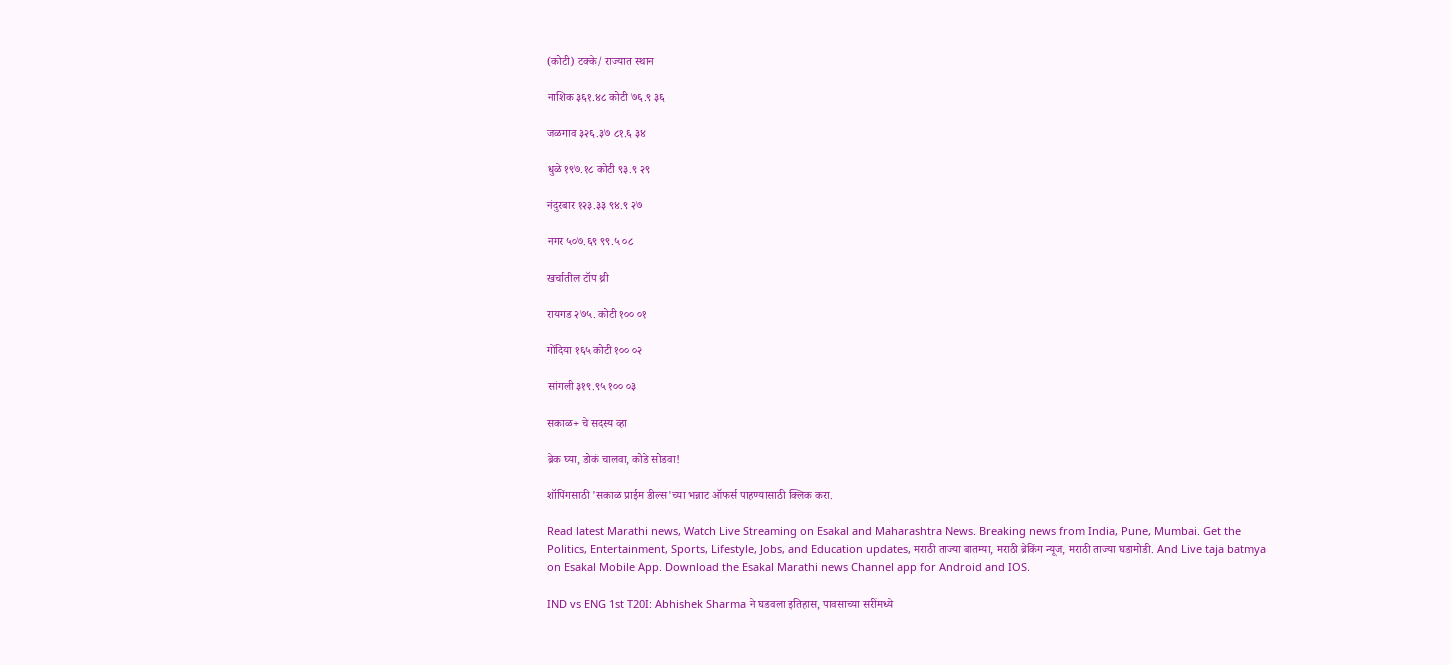(कोटी) टक्के/ राज्यात स्थान

नाशिक ३६१.४८ कोटी ७६.९ ३६

जळगाव ३२६.३७ ८१.६ ३४

धुळे १९७.१८ कोटी ९३.९ २९

नंदुरबार १२३.३३ ९४.९ २७

नगर ५०७.६९ ९९.५ ०८

खर्चातील टॉप थ्री

रायगड २७५. कोटी १०० ०१

गोंदिया १६५ कोटी १०० ०२

सांगली ३१९.९५ १०० ०३

सकाळ+ चे सदस्य व्हा

ब्रेक घ्या, डोकं चालवा, कोडे सोडवा!

शॉपिंगसाठी 'सकाळ प्राईम डील्स'च्या भन्नाट ऑफर्स पाहण्यासाठी क्लिक करा.

Read latest Marathi news, Watch Live Streaming on Esakal and Maharashtra News. Breaking news from India, Pune, Mumbai. Get the Politics, Entertainment, Sports, Lifestyle, Jobs, and Education updates, मराठी ताज्या बातम्या, मराठी ब्रेकिंग न्यूज, मराठी ताज्या घडामोडी. And Live taja batmya on Esakal Mobile App. Download the Esakal Marathi news Channel app for Android and IOS.

IND vs ENG 1st T20I: Abhishek Sharma ने घडवला इतिहास, पावसाच्या सरींमध्ये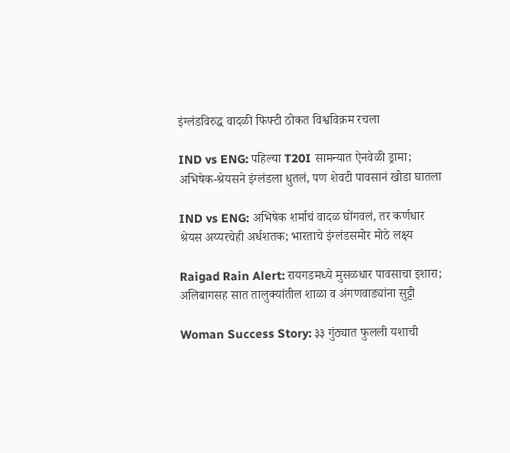इंग्लंडविरुद्ध वादळी फिफ्टी ठोकत विश्वविक्रम रचला

IND vs ENG: पहिल्या T20I सामन्यात ऐनवेळी ड्रामा; अभिषेक-श्रेयसने इंग्लंडला धुतलं, पण शेवटी पावसानं खोडा घातला

IND vs ENG: अभिषेक शर्माचं वादळ घोंगवलं, तर कर्णधार श्रेयस अय्यरचेही अर्धशतक; भारताचे इंग्लंडसमोर मोठे लक्ष्य

Raigad Rain Alert: रायगडमध्ये मुसळधार पावसाचा इशारा; अलिबागसह सात तालुक्यांतील शाळा व अंगणवाड्यांना सुट्टी

Woman Success Story: ३३ गुंठ्यात फुलली यशाची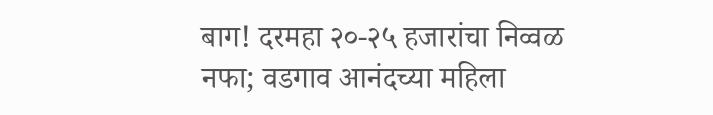बाग! दरमहा २०-२५ हजारांचा निव्वळ नफा; वडगाव आनंदच्या महिला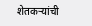शेतकऱ्यांची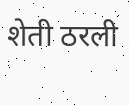शेती ठरली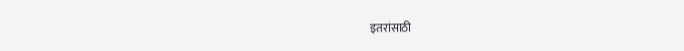इतरांसाठी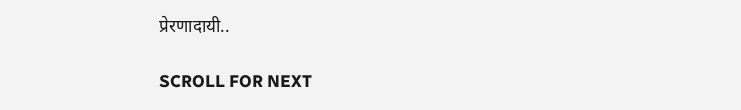प्रेरणादायी..

SCROLL FOR NEXT